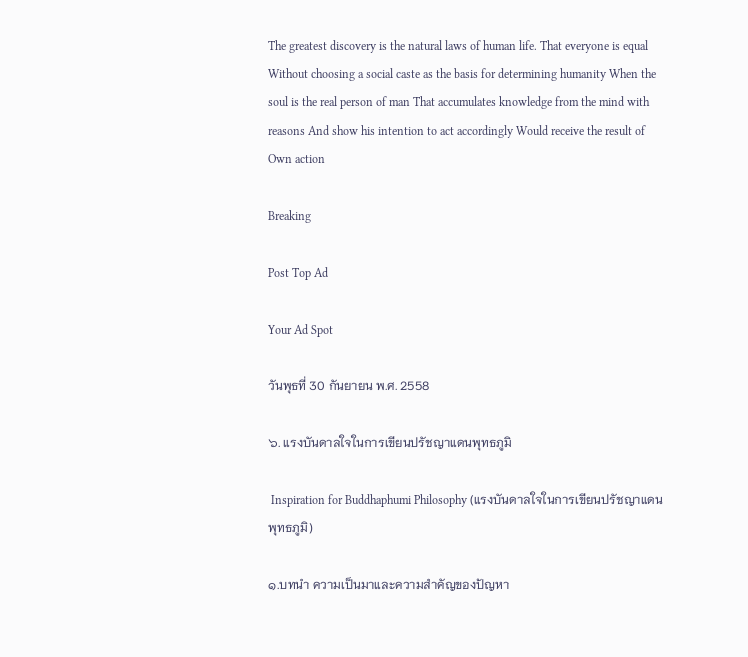The greatest discovery is the natural laws of human life. That everyone is equal Without choosing a social caste as the basis for determining humanity When the soul is the real person of man That accumulates knowledge from the mind with reasons And show his intention to act accordingly Would receive the result of Own action

Breaking

Post Top Ad

Your Ad Spot

วันพุธที่ 30 กันยายน พ.ศ. 2558

๖. แรงบันดาลใจในการเขียนปรัชญาแดนพุทธภูมิ

 Inspiration for Buddhaphumi Philosophy (แรงบันดาลใจในการเขียนปรัชญาแดนพุทธภูมิ)

๑.บทนำ ความเป็นมาและความสำคัญของปัญหา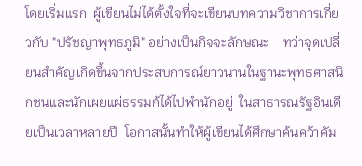โดยเริ่มแรก  ผู้เขียนไม่ได้ตั้งใจที่จะเขียนบทความวิชาการเกี่ยวกับ "ปรัชญาพุทธภูมิ" อย่างเป็นกิจจะลักษณะ    ทว่าจุดเปลี่ยนสำคัญเกิดขึ้นจากประสบการณ์ยาวนานในฐานะพุทธศาสนิกชนและนักเผยแผ่ธรรมก้ได้ไปพำนักอยู่  ในสาธารณรัฐอินเดียเป็นเวลาหลายปี  โอกาสนั้นทำให้ผู้เขียนได้ศึกษาค้นคว้าคัม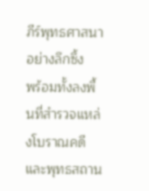ภีร์พุทธศาสนาอย่างลึกซึ้ง    พร้อมทั้งลงพื้นที่สำรวจแหล่งโบราณคดีและพุทธสถาน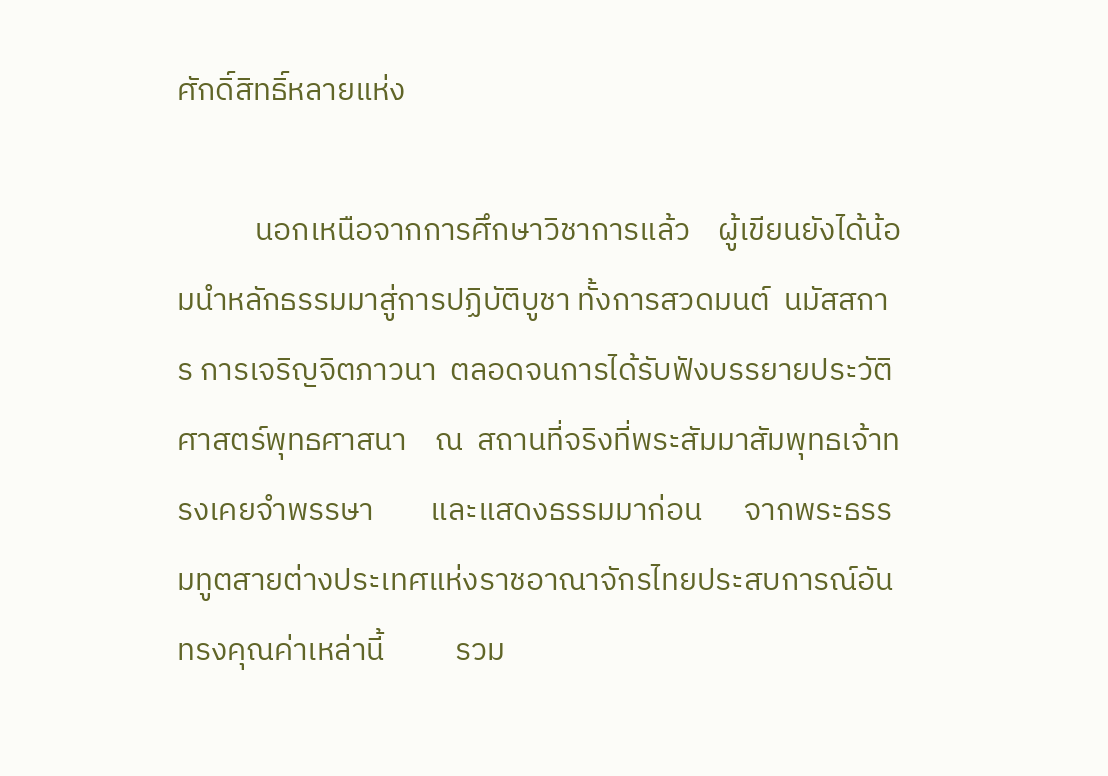ศักดิ์สิทธิ์หลายแห่ง

           นอกเหนือจากการศึกษาวิชาการแล้ว    ผู้เขียนยังได้น้อมนำหลักธรรมมาสู่การปฏิบัติบูชา ทั้งการสวดมนต์  นมัสสการ การเจริญจิตภาวนา  ตลอดจนการได้รับฟังบรรยายประวัติศาสตร์พุทธศาสนา    ณ  สถานที่จริงที่พระสัมมาสัมพุทธเจ้าทรงเคยจำพรรษา        และแสดงธรรมมาก่อน      จากพระธรรมทูตสายต่างประเทศแห่งราชอาณาจักรไทยประสบการณ์อันทรงคุณค่าเหล่านี้          รวม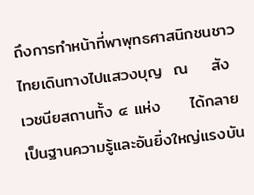ถึงการทำหน้าที่พาพุทธศาสนิกชนชาวไทยเดินทางไปแสวงบุญ  ณ    สังเวชนียสถานทั้ง ๔ แห่ง     ได้กลายเป็นฐานความรู้และอันยิ่งใหญ่แรงบัน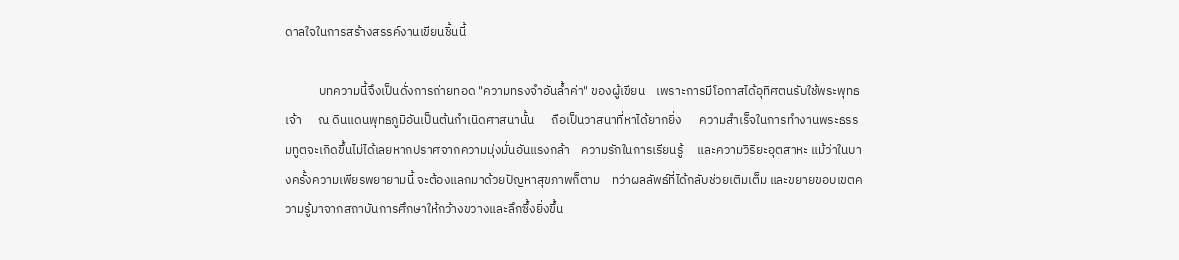ดาลใจในการสร้างสรรค์งานเขียนชิ้นนี้

            บทความนี้จึงเป็นดั่งการถ่ายทอด "ความทรงจำอันล้ำค่า" ของผู้เขียน    เพราะการมีโอกาสได้อุทิศตนรับใช้พระพุทธเจ้า      ณ ดินแดนพุทธภูมิอันเป็นต้นกำเนิดศาสนานั้น      ถือเป็นวาสนาที่หาได้ยากยิ่ง      ความสำเร็จในการทำงานพระธรรมทูตจะเกิดขึ้นไม่ได้เลยหากปราศจากความมุ่งมั่นอันแรงกล้า    ความรักในการเรียนรู้     และความวิริยะอุตสาหะ แม้ว่าในบางครั้งความเพียรพยายามนี้ จะต้องแลกมาด้วยปัญหาสุขภาพก็ตาม    ทว่าผลลัพธ์ที่ได้กลับช่วยเติมเต็ม และขยายขอบเขตความรู้มาจากสถาบันการศึกษาให้กว้างขวางและลึกซึ้งยิ่งขึ้น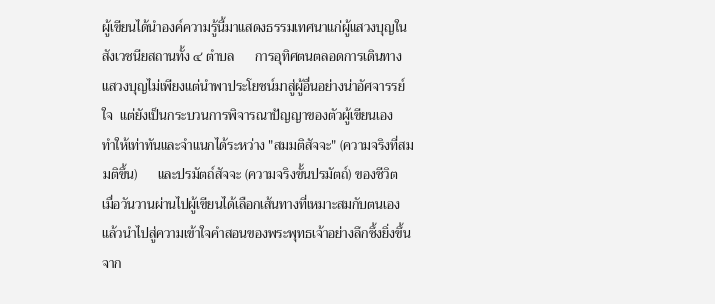ผู้เขียนได้นำองค์ความรู้นี้มาแสดงธรรมเทศนาแก่ผู้แสวงบุญในสังเวชนียสถานทั้ง ๔ ตำบล      การอุทิศตนตลอดการเดินทางแสวงบุญไม่เพียงแต่นำพาประโยชน์มาสู่ผู้อื่นอย่างน่าอัศจารรย์ใจ  แต่ยังเป็นกระบวนการพิจารณาปัญญาของตัวผู้เขียนเอง     ทำให้เท่าทันและจำแนกได้ระหว่าง "สมมติสัจจะ" (ความจริงที่สมมติขึ้น)      และปรมัตถ์สัจจะ (ความจริงขั้นปรมัตถ์) ของชีวิต        เมื่อวันวานผ่านไปผู้เขียนได้เลือกเส้นทางที่เหมาะสมกับตนเอง   แล้วนำไปสู่ความเข้าใจคำสอนของพระพุทธเจ้าอย่างลึกซึ้งยิ่งขึ้น     จาก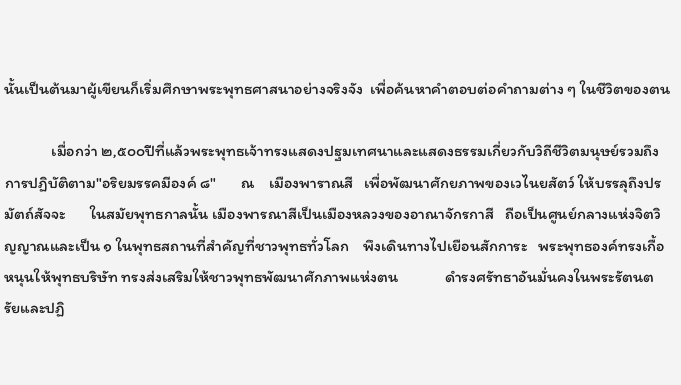นั้นเป็นต้นมาผู้เขียนก็เริ่มศึกษาพระพุทธศาสนาอย่างจริงจัง  เพื่อค้นหาคำตอบต่อคำถามต่าง ๆ ในชีวิตของตน

             เมื่อกว่า ๒,๕๐๐ปีที่แล้วพระพุทธเจ้าทรงแสดงปฐมเทศนาและแสดงธรรมเกี่ยวกับวิถีชีวิตมนุษย์รวมถึงการปฏิบัติตาม"อริยมรรคมีองค์ ๘"       ณ    เมืองพาราณสี   เพื่อพัฒนาศักยภาพของเวไนยสัตว์ ให้บรรลุถึงปรมัตถ์สัจจะ       ในสมัยพุทธกาลนั้น เมืองพารณาสีเป็นเมืองหลวงของอาณาจักรกาสี   ถือเป็นศูนย์กลางแห่งจิตวิญญาณและเป็น ๑ ในพุทธสถานที่สำคัญที่ชาวพุทธทั่วโลก    พึงเดินทางไปเยือนสักการะ   พระพุทธองค์ทรงเกื้อหนุนให้พุทธบริษัท ทรงส่งเสริมให้ชาวพุทธพัฒนาศักภาพแห่งตน             ดำรงศรัทธาอันมั่นคงในพระรัตนตรัยและปฏิ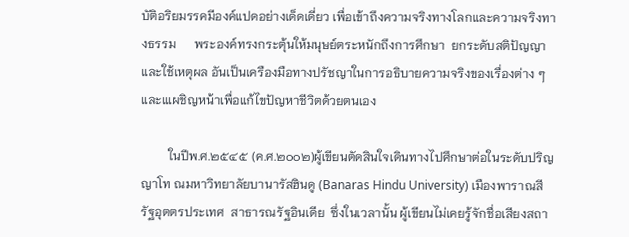บัติอริยมรรคมีองค์แปดอย่างเด็ดเดี่ยว เพื่อเข้าถึงความจริงทางโลกและความจริงทางธรรม      พระองค์ทรงกระตุ้นให้มนุษย์ตระหนักถึงการศึกษา  ยกระดับสติปัญญาและใช้เหตุผล อันเป็นเครืองมือทางปรัชญาในการอธิบายความจริงของเรื่องต่าง ๆ   และแเผชิญหน้าเพื่อแก้ไขปัญหาชีวิตด้วยตนเอง

         ในปีพ.ศ.๒๕๔๕ (ค.ศ.๒๐๐๒)ผู้เขียนตัดสินใจเดินทางไปศึกษาต่อในระดับปริญญาโท ณมหาวิทยาลัยบานารัสฮินดู (Banaras Hindu University) เมืองพาราณสี รัฐอุตตรประเทศ  สาธารณรัฐอินเดีย  ซึ่งในเวลานั้น ผู้เขียนไม่เคยรู้จักชื่อเสียงสถา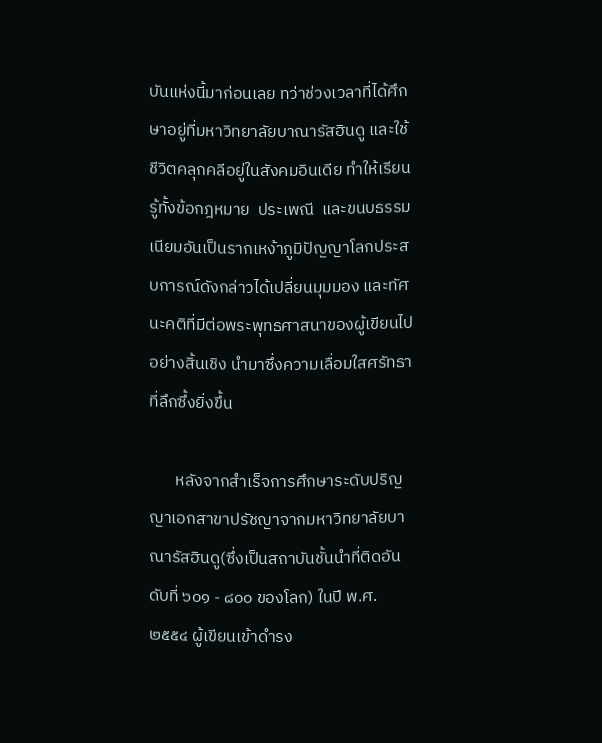บันแห่งนี้มาก่อนเลย ทว่าช่วงเวลาที่ได้ศึกษาอยู่ที่มหาวิทยาลัยบาณารัสฮินดู และใช้ชีวิตคลุกคลีอยู่ในสังคมอินเดีย ทำให้เรียนรู้ทั้งข้อกฎหมาย  ประเพณี  และขนบธรรมเนียมอันเป็นรากเหง้าภูมิปัญญาโลกประสบการณ์ดังกล่าวได้เปลี่ยนมุมมอง และทัศนะคติที่มีต่อพระพุทธศาสนาของผู้เขียนไปอย่างสิ้นเชิง นำมาซึ่งความเลื่อมใสศรัทธาที่ลึกซึ้งยิ่งขึ้น

       หลังจากสำเร็จการศึกษาระดับปริญญาเอกสาขาปรัชญาจากมหาวิทยาลัยบาณารัสฮินดู(ซึ่งเป็นสถาบันชั้นนำที่ติดอันดับที่ ๖๐๑ - ๘๐๐ ของโลก) ในปี พ.ศ. ๒๕๕๔ ผู้เขียนเข้าดำรง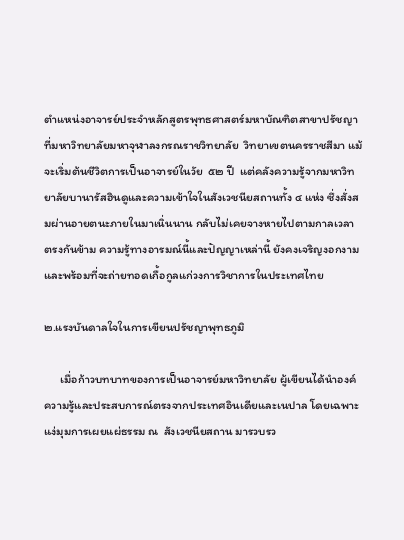ตำแหน่งอาจารย์ประจำหลักสูตรพุทธศาสตร์มหาบัณฑิตสาขาปรัชญา ที่มหาวิทยาลัยมหาจุฬาลงกรณราชวิทยาลัย  วิทยาเขตนครราชสีมา แม้จะเริ่มต้นชีวิตการเป็นอาจารย์ในวัย  ๕๒ ปี  แต่คลังความรู้จากมหาวิทยาลัยบานารัสฮินดูและความเข้าใจในสังเวชนียสถานทั้ง ๔ แห่ง ซึ่งสั่งสมผ่านอายตนะภายในมาเนิ่นนาน กลับไม่เคยจางหายไปตามกาลเวลา ตรงกันข้าม ความรู้ทางอารมณ์นี้และปัญญาเหล่านี้ ยังคงเจริญงอกงามและพร้อมที่จะถ่ายทอดเกื้อกูลแก่วงการวิชาการในประเทศไทย

๒.แรงบันดาลใจในการเขียนปรัชญาพุทธภูมิ

      เมื่อก้าวบทบาทของการเป็นอาจารย์มหาวิทยาลัย ผู้เขียนได้นำองค์ความรู้และประสบการณ์ตรงจากประเทศอินเดียและเนปาล โดยเฉพาะแง่มุมการเผยแผ่ธรรม ณ  สังเวชนียสถาน มารวบรว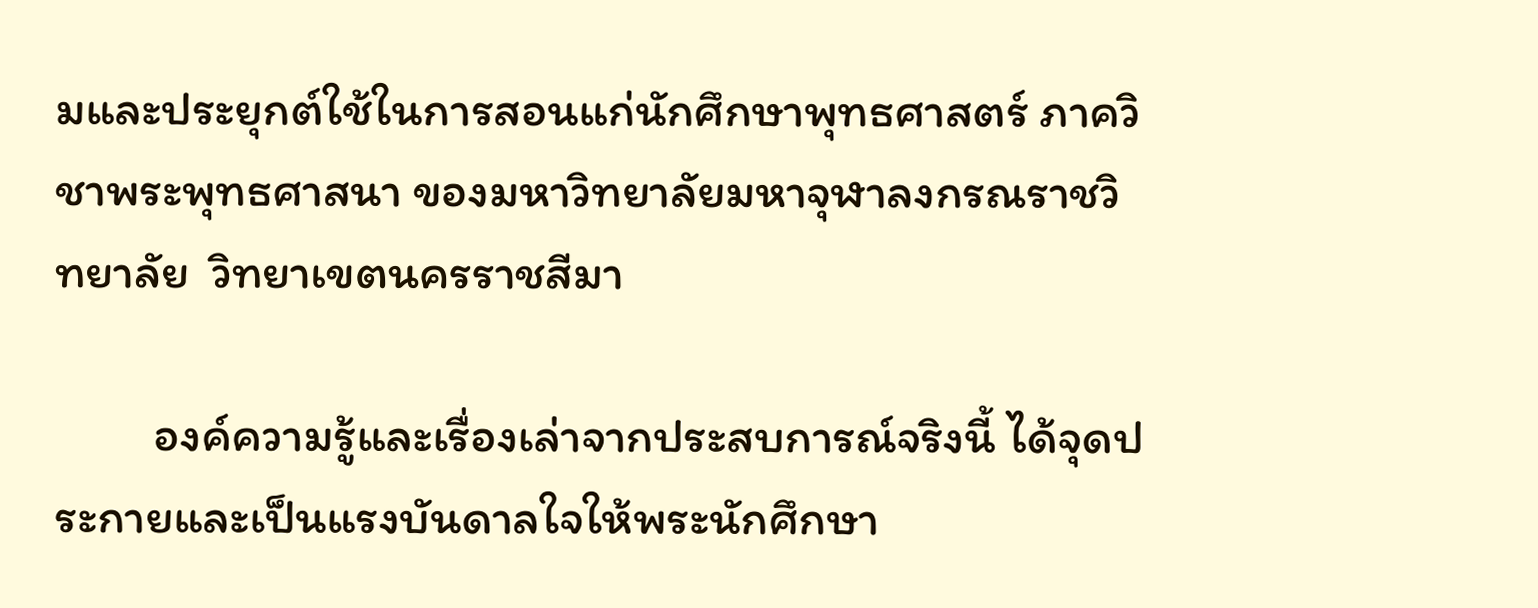มและประยุกต์ใช้ในการสอนแก่นักศึกษาพุทธศาสตร์ ภาควิชาพระพุทธศาสนา ของมหาวิทยาลัยมหาจุฬาลงกรณราชวิทยาลัย  วิทยาเขตนครราชสีมา

         องค์ความรู้และเรื่องเล่าจากประสบการณ์จริงนี้ ได้จุดประกายและเป็นแรงบันดาลใจให้พระนักศึกษา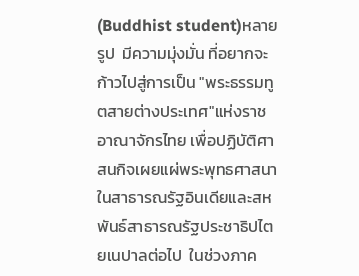(Buddhist student)หลายรูป  มีความมุ่งมั่น ที่อยากจะก้าวไปสู่การเป็น "พระธรรมทูตสายต่างประเทศ"แห่งราชอาณาจักรไทย เพื่อปฏิบัติศาสนกิจเผยแผ่พระพุทธศาสนาในสาธารณรัฐอินเดียและสหพันธ์สาธารณรัฐประชาธิปไตยเนปาลต่อไป  ในช่วงภาค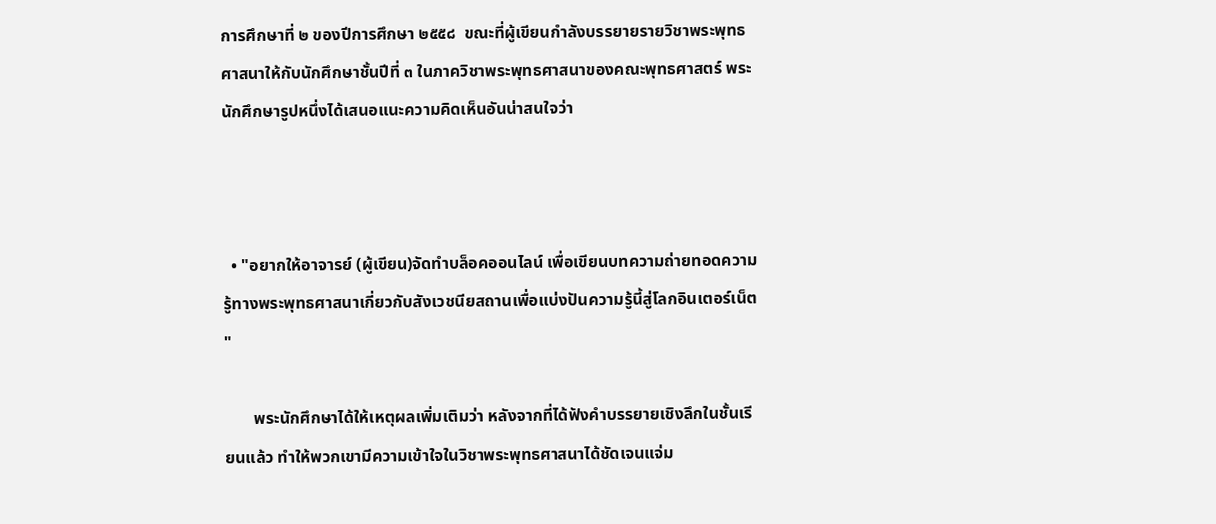การศึกษาที่ ๒ ของปีการศึกษา ๒๕๕๘  ขณะที่ผู้เขียนกำลังบรรยายรายวิชาพระพุทธศาสนาให้กับนักศึกษาชั้นปีที่ ๓ ในภาควิชาพระพุทธศาสนาของคณะพุทธศาสตร์ พระนักศึกษารูปหนึ่งได้เสนอแนะความคิดเห็นอันน่าสนใจว่า



  • "อยากให้อาจารย์ (ผู้เขียน)จัดทำบล็อคออนไลน์ เพื่อเขียนบทความถ่ายทอดความรู้ทางพระพุทธศาสนาเกี่ยวกับสังเวชนียสถานเพื่อแบ่งปันความรู้นี้สู่โลกอินเตอร์เน็ต "

       พระนักศึกษาได้ให้เหตุผลเพิ่มเติมว่า หลังจากที่ได้ฟังคำบรรยายเชิงลึกในชั้นเรียนแล้ว ทำให้พวกเขามีความเข้าใจในวิชาพระพุทธศาสนาได้ชัดเจนแจ่ม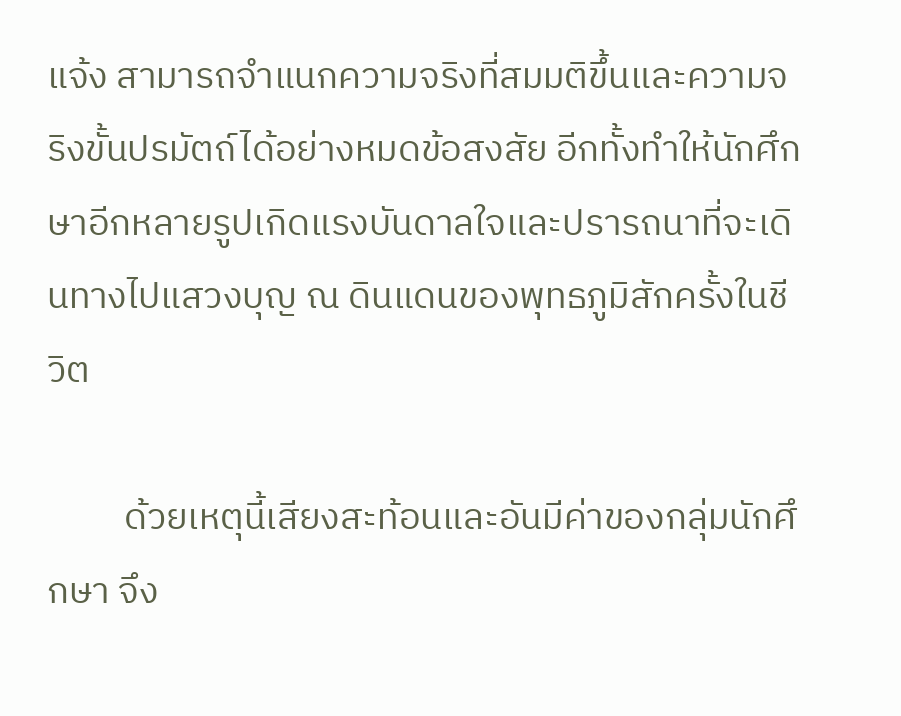แจ้ง สามารถจำแนกความจริงที่สมมติขึ้นและความจริงขั้นปรมัตถ์ได้อย่างหมดข้อสงสัย อีกทั้งทำให้นักศึกษาอีกหลายรูปเกิดแรงบันดาลใจและปรารถนาที่จะเดินทางไปแสวงบุญ ณ ดินแดนของพุทธภูมิสักครั้งในชีวิต

         ด้วยเหตุนี้เสียงสะท้อนและอันมีค่าของกลุ่มนักศึกษา จึง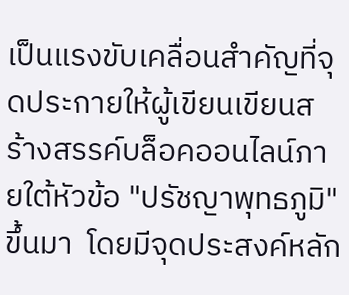เป็นแรงขับเคลื่อนสำคัญที่จุดประกายให้ผู้เขียนเขียนสร้างสรรค์บล็อคออนไลน์ภายใต้หัวข้อ "ปรัชญาพุทธภูมิ"ขึ้นมา  โดยมีจุดประสงค์หลัก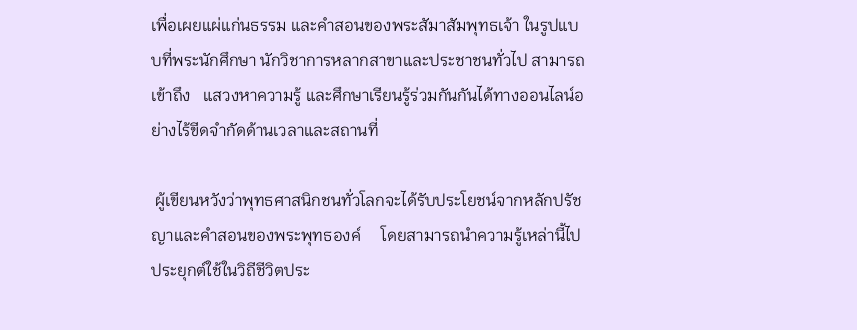เพื่อเผยแผ่แก่นธรรม และคำสอนของพระสัมาสัมพุทธเจ้า ในรูปแบบที่พระนักศึกษา นักวิชาการหลากสาขาและประชาชนทั่วไป สามารถเข้าถึง   แสวงหาความรู้ และศึกษาเรียนรู้ร่วมกันกันได้ทางออนไลน์อย่างไร้ขีดจำกัดด้านเวลาและสถานที่

 ผู้เขียนหวังว่าพุทธศาสนิกชนทั่วโลกจะได้รับประโยชน์จากหลักปรัชญาและคำสอนของพระพุทธองค์     โดยสามารถนำความรู้เหล่านี้ไปประยุกต์ใช้ในวิถีชีวิตประ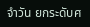จำวัน ยกระดับศ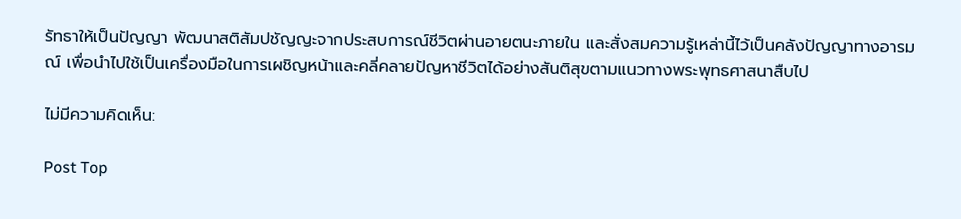รัทธาให้เป็นปัญญา พัฒนาสติสัมปชัญญะจากประสบการณ์ชีวิตผ่านอายตนะภายใน และสั่งสมความรู้เหล่านี้ไว้เป็นคลังปัญญาทางอารมณ์ เพื่อนำไปใช้เป็นเครื่องมือในการเผชิญหน้าและคลี่คลายปัญหาชีวิตได้อย่างสันติสุขตามแนวทางพระพุทธศาสนาสืบไป

ไม่มีความคิดเห็น:

Post Top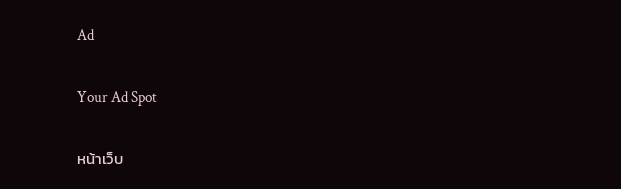Ad

Your Ad Spot

หน้าเว็บ